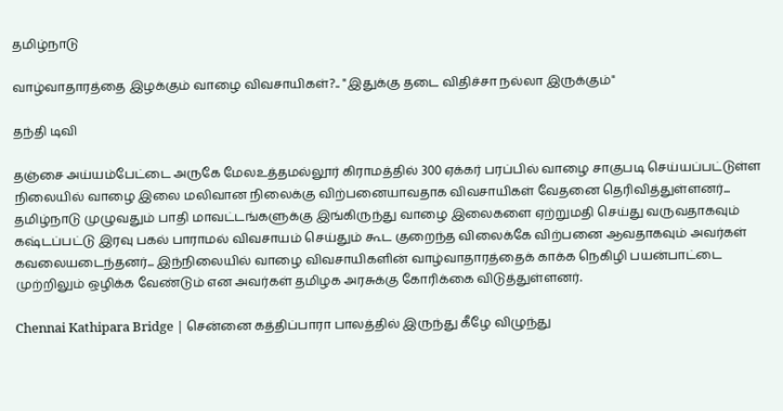தமிழ்நாடு

வாழ்வாதாரத்தை இழக்கும் வாழை விவசாயிகள்?.. "இதுக்கு தடை விதிச்சா நல்லா இருக்கும்"

தந்தி டிவி

தஞ்சை அய்யம்பேட்டை அருகே மேலஉத்தமல்லூர் கிராமத்தில் 300 ஏக்கர் பரப்பில் வாழை சாகுபடி செய்யப்பட்டுள்ள நிலையில் வாழை இலை மலிவான நிலைக்கு விற்பனையாவதாக விவசாயிகள் வேதனை தெரிவித்துள்ளனர்... தமிழ்நாடு முழுவதும் பாதி மாவட்டங்களுக்கு இங்கிருந்து வாழை இலைகளை ஏற்றுமதி செய்து வருவதாகவும் கஷ்டப்பட்டு இரவு பகல் பாராமல் விவசாயம் செய்தும் கூட குறைந்த விலைக்கே விற்பனை ஆவதாகவும் அவர்கள் கவலையடைந்தனர்... இந்நிலையில் வாழை விவசாயிகளின் வாழ்வாதாரத்தைக் காக்க நெகிழி பயன்பாட்டை முற்றிலும் ஒழிக்க வேண்டும் என அவர்கள் தமிழக அரசுக்கு கோரிக்கை விடுத்துள்ளனர்.

Chennai Kathipara Bridge | சென்னை கத்திப்பாரா பாலத்தில் இருந்து கீழே விழுந்து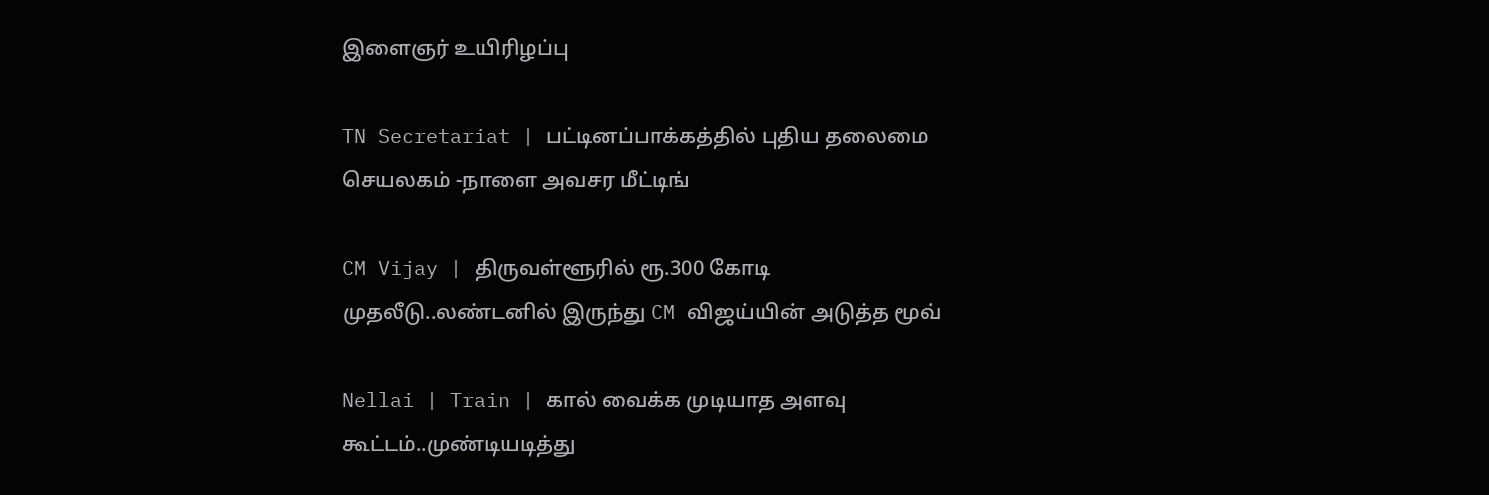இளைஞர் உயிரிழப்பு

TN Secretariat | பட்டினப்பாக்கத்தில் புதிய தலைமை செயலகம் -நாளை அவசர மீட்டிங்

CM Vijay | திருவள்ளூரில் ரூ.300 கோடி முதலீடு..லண்டனில் இருந்து CM விஜய்யின் அடுத்த மூவ்

Nellai | Train | கால் வைக்க முடியாத அளவு கூட்டம்..முண்டியடித்து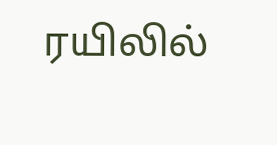ரயிலில்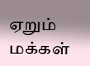ஏறும் மக்கள்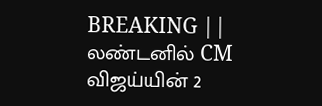BREAKING || லண்டனில் CM விஜய்யின் 2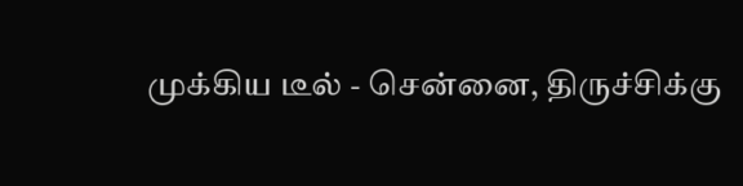முக்கிய டீல் - சென்னை, திருச்சிக்கு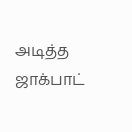அடித்த ஜாக்பாட்